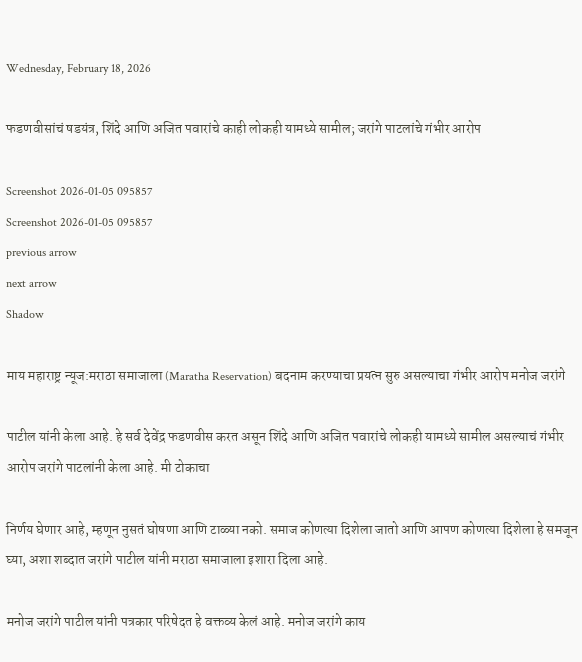Wednesday, February 18, 2026

फडणवीसांचं षडयंत्र, शिंदे आणि अजित पवारांचे काही लोकही यामध्ये सामील; जरांगे पाटलांचे गंभीर आरोप

Screenshot 2026-01-05 095857
Screenshot 2026-01-05 095857
previous arrow
next arrow
Shadow

माय महाराष्ट्र न्यूज:मराठा समाजाला (Maratha Reservation) बदनाम करण्याचा प्रयत्न सुरु असल्याचा गंभीर आरोप मनोज जरांगे

पाटील यांनी केला आहे. हे सर्व देवेंद्र फडणवीस करत असून शिंदे आणि अजित पवारांचे लोकही यामध्ये सामील असल्याचं गंभीर आरोप जरांगे पाटलांनी केला आहे. मी टोकाचा

निर्णय घेणार आहे, म्हणून नुसतं घोषणा आणि टाळ्या नको. समाज कोणत्या दिशेला जातो आणि आपण कोणत्या दिशेला हे समजून घ्या, अशा शब्दात जरांगे पाटील यांनी मराठा समाजाला इशारा दिला आहे.

मनोज जरांगे पाटील यांनी पत्रकार परिषेदत हे वक्तव्य केलं आहे. मनोज जरांगे काय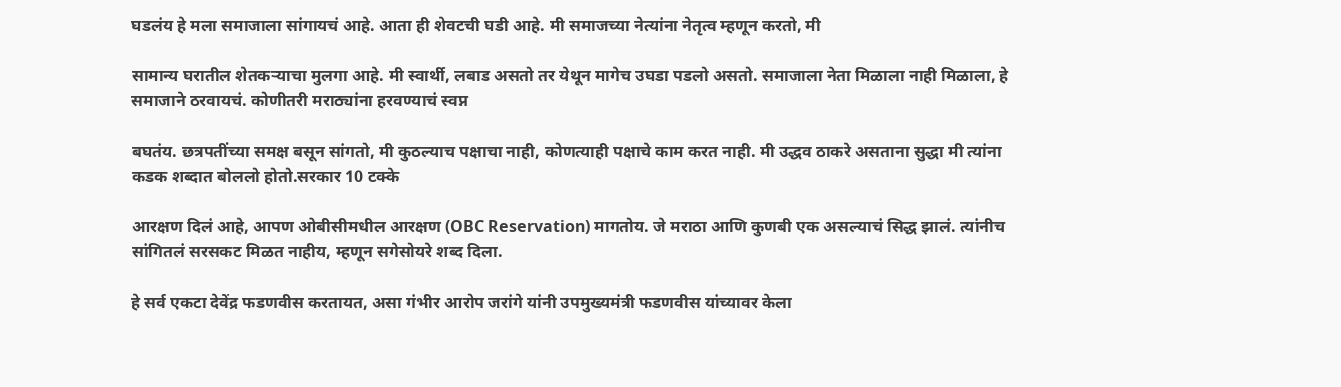घडलंय हे मला समाजाला सांगायचं आहे. आता ही शेवटची घडी आहे. मी समाजच्या नेत्यांना नेतृत्व म्हणून करतो, मी

सामान्य घरातील शेतकऱ्याचा मुलगा आहे. मी स्वार्थी, लबाड असतो तर येथून मागेच उघडा पडलो असतो. समाजाला नेता मिळाला नाही मिळाला, हे समाजाने ठरवायचं. कोणीतरी मराठ्यांना हरवण्याचं स्वप्न

बघतंय. छत्रपतींच्या समक्ष बसून सांगतो, मी कुठल्याच पक्षाचा नाही, कोणत्याही पक्षाचे काम करत नाही. मी उद्धव ठाकरे असताना सुद्धा मी त्यांना कडक शब्दात बोललो होतो.सरकार 10 टक्के

आरक्षण दिलं आहे, आपण ओबीसीमधील आरक्षण (OBC Reservation) मागतोय. जे मराठा आणि कुणबी एक असल्याचं सिद्ध झालं. त्यांनीच सांगितलं सरसकट मिळत नाहीय, म्हणून सगेसोयरे शब्द दिला.

हे सर्व एकटा देवेंद्र फडणवीस करतायत, असा गंभीर आरोप जरांगे यांनी उपमुख्यमंत्री फडणवीस यांच्यावर केला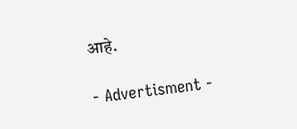आहे.

- Advertisment -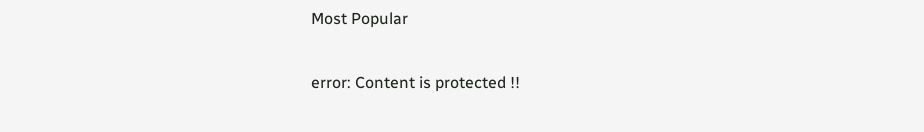Most Popular

error: Content is protected !!